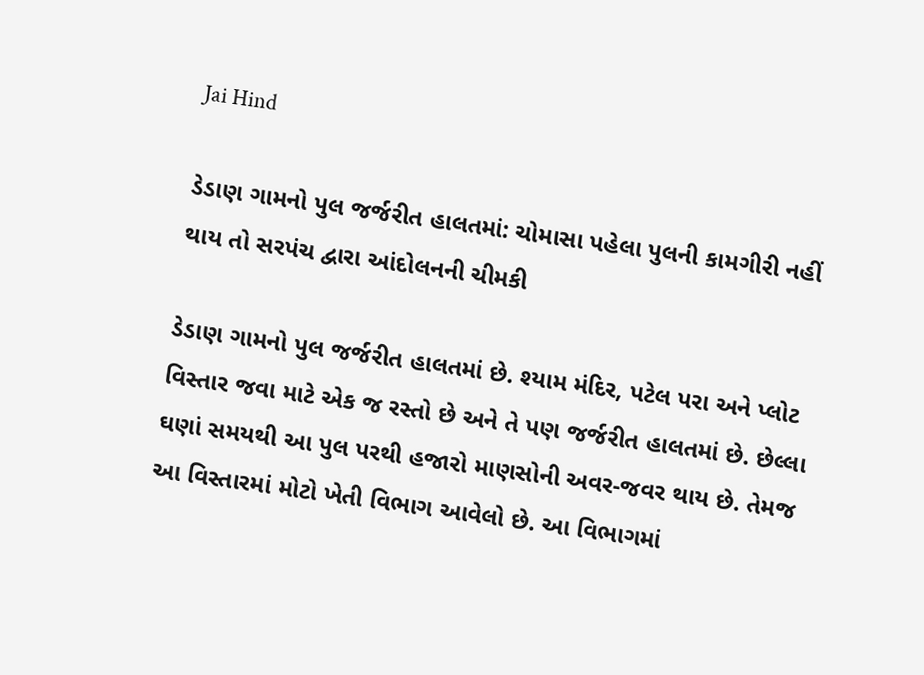Jai Hind

ડેડાણ ગામનો પુલ જર્જરીત હાલતમાં: ચોમાસા પહેલા પુલની કામગીરી નહીં થાય તો સરપંચ દ્વારા આંદોલનની ચીમકી

ડેડાણ ગામનો પુલ જર્જરીત હાલતમાં છે. શ્યામ મંદિર, પટેલ પરા અને પ્લોટ વિસ્તાર જવા માટે એક જ રસ્તો છે અને તે પણ જર્જરીત હાલતમાં છે. છેલ્લા ઘણાં સમયથી આ પુલ પરથી હજારો માણસોની અવર-જવર થાય છે. તેમજ આ વિસ્તારમાં મોટો ખેતી વિભાગ આવેલો છે. આ વિભાગમાં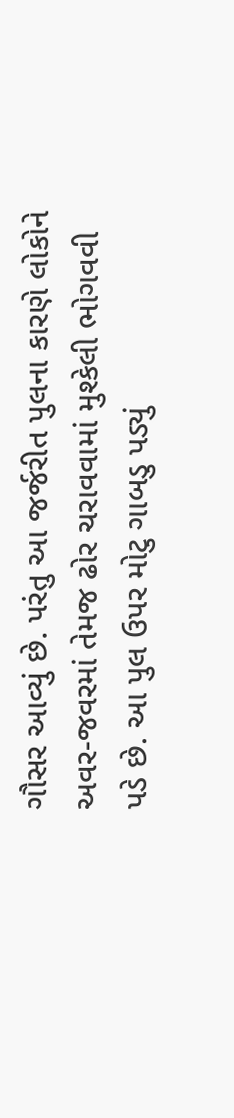ગૌસર આવ્યું છે. પરંતુ આ જર્જરીત પુલના કારણે લોકોને અવર-જવરમાં તેમજ ઢોર ચરાવવામાં મુશ્કેલી ભોગવવી પડે છે. આ પુલ ઉપર મોટુ ગાબડુ પડ્યું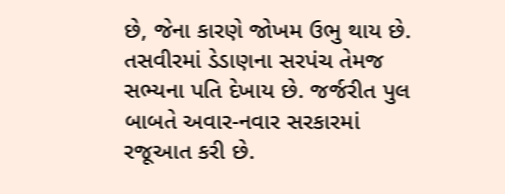છે, જેના કારણે જોખમ ઉભુ થાય છે. તસવીરમાં ડેડાણના સરપંચ તેમજ સભ્યના પતિ દેખાય છે. જર્જરીત પુલ બાબતે અવાર-નવાર સરકારમાં રજૂઆત કરી છે.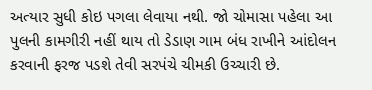અત્યાર સુધી કોઇ પગલા લેવાયા નથી. જો ચોમાસા પહેલા આ પુલની કામગીરી નહીં થાય તો ડેડાણ ગામ બંધ રાખીને આંદોલન કરવાની ફરજ પડશે તેવી સરપંચે ચીમકી ઉચ્ચારી છે.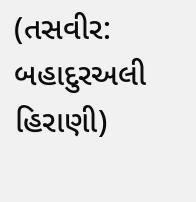(તસવીર: બહાદુરઅલી હિરાણી)